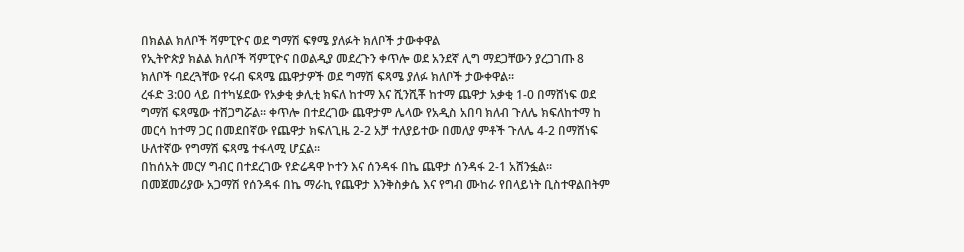በክልል ክለቦች ሻምፒዮና ወደ ግማሽ ፍፃሜ ያለፉት ክለቦች ታውቀዋል
የኢትዮጵያ ክልል ክለቦች ሻምፒዮና በወልዲያ መደረጉን ቀጥሎ ወደ አንደኛ ሊግ ማደጋቸውን ያረጋገጡ 8 ክለቦች ባደረጓቸው የሩብ ፍጻሜ ጨዋታዎች ወደ ግማሽ ፍጻሜ ያለፉ ክለቦች ታውቀዋል፡፡
ረፋድ 3:00 ላይ በተካሄደው የአቃቂ ቃሊቲ ክፍለ ከተማ እና ሺንሺቾ ከተማ ጨዋታ አቃቂ 1-0 በማሸነፍ ወደ ግማሽ ፍጻሜው ተሸጋግሯል፡፡ ቀጥሎ በተደረገው ጨዋታም ሌላው የአዲስ አበባ ክለብ ጉለሌ ክፍለከተማ ከ መርሳ ከተማ ጋር በመደበኛው የጨዋታ ክፍለጊዜ 2-2 አቻ ተለያይተው በመለያ ምቶች ጉለሌ 4-2 በማሸነፍ ሁለተኛው የግማሽ ፍጻሜ ተፋላሚ ሆኗል፡፡
በከሰአት መርሃ ግብር በተደረገው የድሬዳዋ ኮተን እና ሰንዳፋ በኬ ጨዋታ ሰንዳፋ 2-1 አሸንፏል፡፡ በመጀመሪያው አጋማሽ የሰንዳፋ በኬ ማራኪ የጨዋታ እንቅስቃሴ እና የግብ ሙከራ የበላይነት ቢስተዋልበትም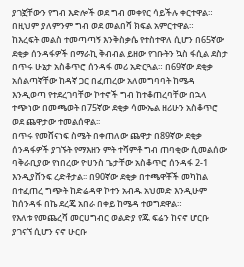ያገኟቸውን የግብ እድሎች ወደ ግብ መቀየር ሳይችሉ ቀርተዋል። በዚህም ያለምንም ግብ ወደ መልበሻ ክፍል አምርተዋል።
ከእረፍት መልስ ተመጣጣኝ እንቅስቃሴ የተስተዋለ ሲሆን በ65ኛው ደቂቃ ሰንዳፋዎች በማራኪ ቅብብል ይዘው የገቡትን ኳስ ፋሲል ደስታ በጥሩ ሁኔታ አስቆጥሮ ሰንዳፋ መሪ አድርጓል። በ69ኛው ደቂቃ አሰልጣኛቸው ከዳኛ ጋር በፈጠረው አለመግባባት ከሜዳ እንዲወጣ የተደረገባቸው ኮተኖች ግብ ከተቆጠረባቸው በኋላ ተጭነው በመጫወት በ75ኛው ደቂቃ ሳሙኤል ዘሪሁን አስቆጥሮ ወደ ጨዋታው ተመልሰዋል፡፡
በጥሩ የመሸናነፍ ስሜት በቀጠለው ጨዋታ በ89ኛው ደቂቃ ሰንዳፋዎች ያገኙት የማእዘን ምት ተሻምቶ ግብ ጠባቂው ሲመልሰው ባቅራቢያው የነበረው ዮሀንስ ጌታቸው አስቆጥሮ ሰንዳፋ 2-1 እንዲያሸንፍ ረድቶታል፡፡ በ90ኛው ደቂቃ በተጫዋቾች መካከል በተፈጠረ ግጭት ከድሬዳዋ ኮተን አብዱ አህመድ እንዲሁም ከሰንዳፋ በኬ ደረጄ አበራ በቀይ ከሜዳ ተወግደዋል።
የእለቱ የመጨረሻ መርሀግብር ወልድያ የጁ ፍሬን ከናኖ ሆርቡ ያገናኘ ሲሆን ናኖ ሁርቡ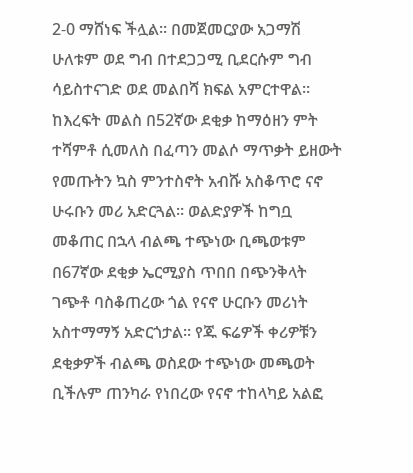2-0 ማሸነፍ ችሏል፡፡ በመጀመርያው አጋማሽ ሁለቱም ወደ ግብ በተደጋጋሚ ቢደርሱም ግብ ሳይስተናገድ ወደ መልበሻ ክፍል አምርተዋል።
ከእረፍት መልስ በ52ኛው ደቂቃ ከማዕዘን ምት ተሻምቶ ሲመለስ በፈጣን መልሶ ማጥቃት ይዘውት የመጡትን ኳስ ምንተስኖት አብሹ አስቆጥሮ ናኖ ሁሩቡን መሪ አድርጓል። ወልድያዎች ከግቧ መቆጠር በኋላ ብልጫ ተጭነው ቢጫወቱም በ67ኛው ደቂቃ ኤርሚያስ ጥበበ በጭንቅላት ገጭቶ ባስቆጠረው ጎል የናኖ ሁርቡን መሪነት አስተማማኝ አድርጎታል፡፡ የጁ ፍሬዎች ቀሪዎቹን ደቂቃዎች ብልጫ ወስደው ተጭነው መጫወት ቢችሉም ጠንካራ የነበረው የናኖ ተከላካይ አልፎ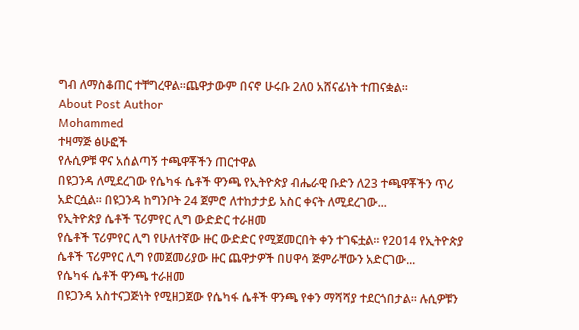ግብ ለማስቆጠር ተቸግረዋል።ጨዋታውም በናኖ ሁሩቡ 2ለ0 አሸናፊነት ተጠናቋል።
About Post Author
Mohammed
ተዛማጅ ፅሁፎች
የሉሲዎቹ ዋና አሰልጣኝ ተጫዋቾችን ጠርተዋል
በዩጋንዳ ለሚደረገው የሴካፋ ሴቶች ዋንጫ የኢትዮጵያ ብሔራዊ ቡድን ለ23 ተጫዋቾችን ጥሪ አድርሷል፡፡ በዩጋንዳ ከግንቦት 24 ጀምሮ ለተከታታይ አስር ቀናት ለሚደረገው...
የኢትዮጵያ ሴቶች ፕሪምየር ሊግ ውድድር ተራዘመ
የሴቶች ፕሪምየር ሊግ የሁለተኛው ዙር ውድድር የሚጀመርበት ቀን ተገፍቷል፡፡ የ2014 የኢትዮጵያ ሴቶች ፕሪምየር ሊግ የመጀመሪያው ዙር ጨዋታዎች በሀዋሳ ጅምራቸውን አድርገው...
የሴካፋ ሴቶች ዋንጫ ተራዘመ
በዩጋንዳ አስተናጋጅነት የሚዘጋጀው የሴካፋ ሴቶች ዋንጫ የቀን ማሻሻያ ተደርጎበታል፡፡ ሉሲዎቹን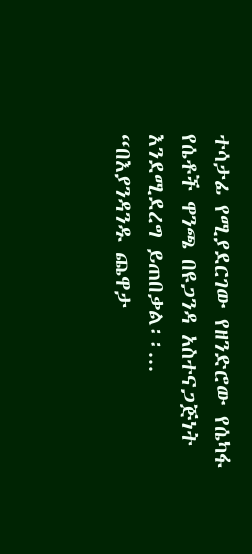ተሳታፊ የሚያደርገው የዘንድሮው የሴካፋ የሴቶች ዋንጫ በዩጋንዳ አስተናጋጅነት እንደሚደረግ ይጠበቃል፡፡...
“በእያንዳንዱ ጨዋታ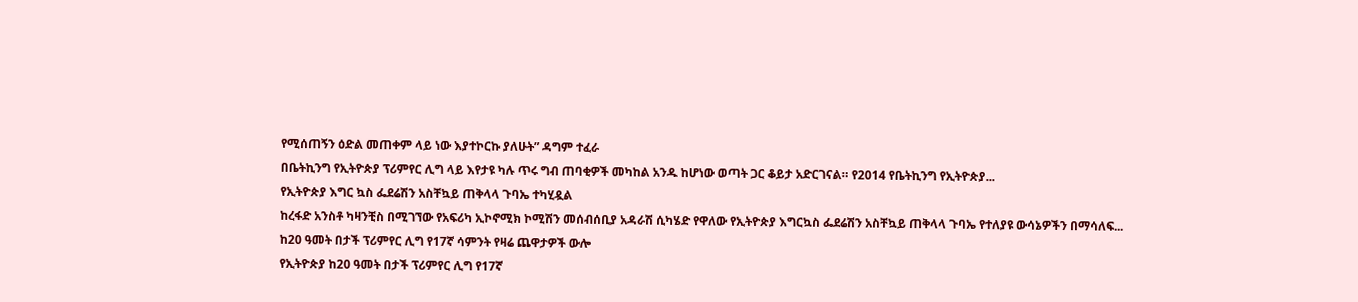የሚሰጠኝን ዕድል መጠቀም ላይ ነው እያተኮርኩ ያለሁት” ዳግም ተፈራ
በቤትኪንግ የኢትዮጵያ ፕሪምየር ሊግ ላይ እየታዩ ካሉ ጥሩ ግብ ጠባቂዎች መካከል አንዱ ከሆነው ወጣት ጋር ቆይታ አድርገናል። የ2014 የቤትኪንግ የኢትዮጵያ...
የኢትዮጵያ እግር ኳስ ፌደሬሽን አስቸኳይ ጠቅላላ ጉባኤ ተካሂዷል
ከረፋድ አንስቶ ካዛንቺስ በሚገኘው የአፍሪካ ኢኮኖሚክ ኮሚሽን መሰብሰቢያ አዳራሽ ሲካሄድ የዋለው የኢትዮጵያ እግርኳስ ፌደሬሽን አስቸኳይ ጠቅላላ ጉባኤ የተለያዩ ውሳኔዎችን በማሳለፍ...
ከ20 ዓመት በታች ፕሪምየር ሊግ የ17ኛ ሳምንት የዛሬ ጨዋታዎች ውሎ
የኢትዮጵያ ከ20 ዓመት በታች ፕሪምየር ሊግ የ17ኛ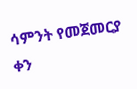ሳምንት የመጀመርያ ቀን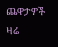ጨዋታዎች ዛሬ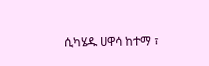ሲካሄዱ ሀዋሳ ከተማ ፣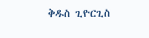ቅዱስ ጊዮርጊስ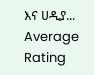እና ሀዲያ...
Average Rating